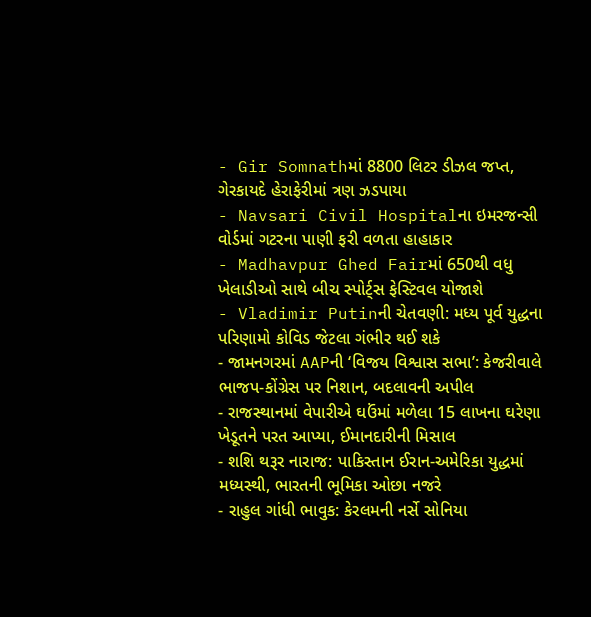- Gir Somnathમાં 8800 લિટર ડીઝલ જપ્ત, ગેરકાયદે હેરાફેરીમાં ત્રણ ઝડપાયા
- Navsari Civil Hospitalના ઇમરજન્સી વોર્ડમાં ગટરના પાણી ફરી વળતા હાહાકાર
- Madhavpur Ghed Fairમાં 650થી વધુ ખેલાડીઓ સાથે બીચ સ્પોર્ટ્સ ફેસ્ટિવલ યોજાશે
- Vladimir Putinની ચેતવણી: મધ્ય પૂર્વ યુદ્ધના પરિણામો કોવિડ જેટલા ગંભીર થઈ શકે
- જામનગરમાં AAPની ‘વિજય વિશ્વાસ સભા’: કેજરીવાલે ભાજપ-કોંગ્રેસ પર નિશાન, બદલાવની અપીલ
- રાજસ્થાનમાં વેપારીએ ઘઉંમાં મળેલા 15 લાખના ઘરેણા ખેડૂતને પરત આપ્યા, ઈમાનદારીની મિસાલ
- શશિ થરૂર નારાજ: પાકિસ્તાન ઈરાન-અમેરિકા યુદ્ધમાં મધ્યસ્થી, ભારતની ભૂમિકા ઓછા નજરે
- રાહુલ ગાંધી ભાવુક: કેરલમની નર્સે સોનિયા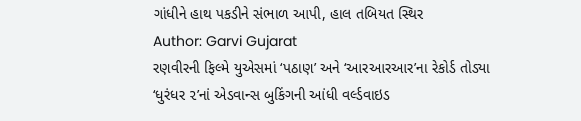ગાંધીને હાથ પકડીને સંભાળ આપી, હાલ તબિયત સ્થિર
Author: Garvi Gujarat
રણવીરની ફિલ્મે યુએસમાં ‘પઠાણ’ અને ‘આરઆરઆર’ના રેકોર્ડ તોડ્યા ‘ધુરંધર ૨’નાં એડવાન્સ બુકિંગની આંધી વર્લ્ડવાઇડ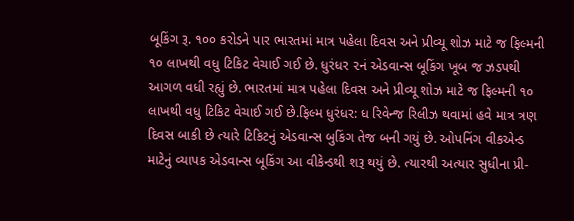બૂકિંગ રૂ. ૧૦૦ કરોડને પાર ભારતમાં માત્ર પહેલા દિવસ અને પ્રીવ્યૂ શોઝ માટે જ ફિલ્મની ૧૦ લાખથી વધુ ટિકિટ વેચાઈ ગઈ છે. ધુરંધર ૨નં એડવાન્સ બૂકિંગ ખૂબ જ ઝડપથી આગળ વધી રહ્યું છે. ભારતમાં માત્ર પહેલા દિવસ અને પ્રીવ્યૂ શોઝ માટે જ ફિલ્મની ૧૦ લાખથી વધુ ટિકિટ વેચાઈ ગઈ છે.ફિલ્મ ધુરંધર: ધ રિવેન્જ રિલીઝ થવામાં હવે માત્ર ત્રણ દિવસ બાકી છે ત્યારે ટિકિટનું એડવાન્સ બુકિંગ તેજ બની ગયું છે. ઓપનિંગ વીકએન્ડ માટેનું વ્યાપક એડવાન્સ બૂકિંગ આ વીકેન્ડથી શરૂ થયું છે. ત્યારથી અત્યાર સુધીના પ્રી-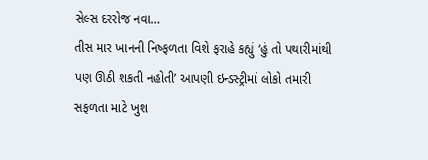સેલ્સ દરરોજ નવા…
તીસ માર ખાનની નિષ્ફળતા વિશે ફરાહે કહ્યું ‘હું તો પથારીમાંથી પણ ઊઠી શકતી નહોતી’ આપણી ઇન્ડસ્ટ્રીમાં લોકો તમારી સફળતા માટે ખુશ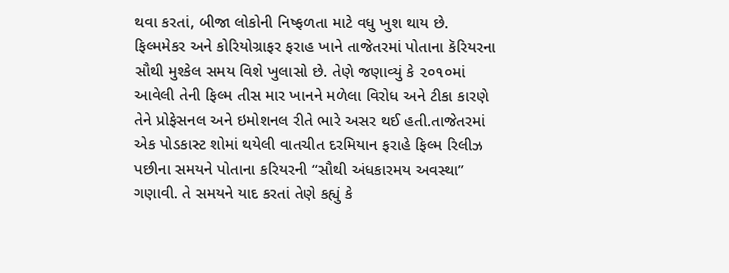થવા કરતાં, બીજા લોકોની નિષ્ફળતા માટે વધુ ખુશ થાય છે. ફિલ્મમેકર અને કોરિયોગ્રાફર ફરાહ ખાને તાજેતરમાં પોતાના કૅરિયરના સૌથી મુશ્કેલ સમય વિશે ખુલાસો છે. તેણે જણાવ્યું કે ૨૦૧૦માં આવેલી તેની ફિલ્મ તીસ માર ખાનને મળેલા વિરોધ અને ટીકા કારણે તેને પ્રોફેસનલ અને ઇમોશનલ રીતે ભારે અસર થઈ હતી.તાજેતરમાં એક પોડકાસ્ટ શોમાં થયેલી વાતચીત દરમિયાન ફરાહે ફિલ્મ રિલીઝ પછીના સમયને પોતાના કરિયરની “સૌથી અંધકારમય અવસ્થા” ગણાવી. તે સમયને યાદ કરતાં તેણે કહ્યું કે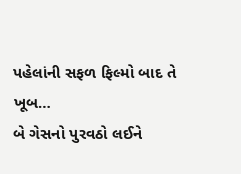પહેલાંની સફળ ફિલ્મો બાદ તે ખૂબ…
બે ગેસનો પુરવઠો લઈને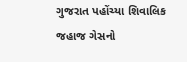ગુજરાત પહોંચ્યા શિવાલિક જહાજ ગેસનો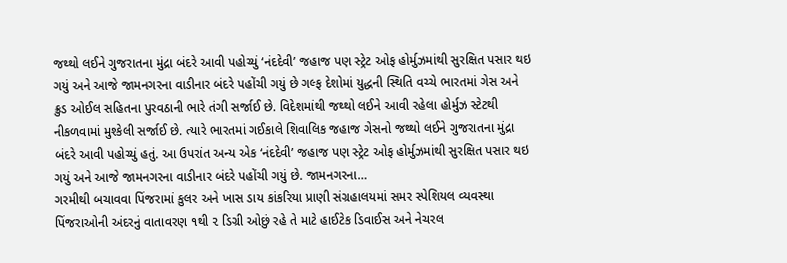જથ્થો લઈને ગુજરાતના મુંદ્રા બંદરે આવી પહોચ્યું ‘નંદદેવી’ જહાજ પણ સ્ટ્રેટ ઓફ હોર્મુઝમાંથી સુરક્ષિત પસાર થઇ ગયું અને આજે જામનગરના વાડીનાર બંદરે પહોંચી ગયું છે ગલ્ફ દેશોમાં યુદ્ધની સ્થિતિ વચ્ચે ભારતમાં ગેસ અને ક્રુડ ઓઈલ સહિતના પુરવઠાની ભારે તંગી સર્જાઈ છે. વિદેશમાંથી જથ્થો લઈને આવી રહેલા હોર્મુઝ સ્ટેટથી નીકળવામાં મુશ્કેલી સર્જાઈ છે. ત્યારે ભારતમાં ગઈકાલે શિવાલિક જહાજ ગેસનો જથ્થો લઈને ગુજરાતના મુંદ્રા બંદરે આવી પહોચ્યું હતું. આ ઉપરાંત અન્ય એક ‘નંદદેવી’ જહાજ પણ સ્ટ્રેટ ઓફ હોર્મુઝમાંથી સુરક્ષિત પસાર થઇ ગયું અને આજે જામનગરના વાડીનાર બંદરે પહોંચી ગયું છે. જામનગરના…
ગરમીથી બચાવવા પિંજરામાં કુલર અને ખાસ ડાય કાંકરિયા પ્રાણી સંગ્રહાલયમાં સમર સ્પેશિયલ વ્યવસ્થા પિંજરાઓની અંદરનું વાતાવરણ ૧થી ૨ ડિગ્રી ઓછું રહે તે માટે હાઈટેક ડિવાઈસ અને નેચરલ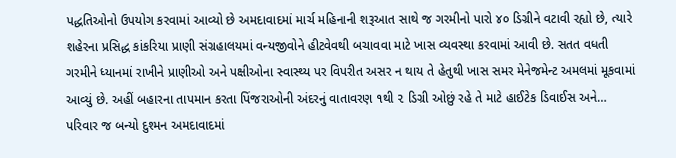પદ્ધતિઓનો ઉપયોગ કરવામાં આવ્યો છે અમદાવાદમાં માર્ચ મહિનાની શરૂઆત સાથે જ ગરમીનો પારો ૪૦ ડિગ્રીને વટાવી રહ્યો છે, ત્યારે શહેરના પ્રસિદ્ધ કાંકરિયા પ્રાણી સંગ્રહાલયમાં વન્યજીવોને હીટવેવથી બચાવવા માટે ખાસ વ્યવસ્થા કરવામાં આવી છે. સતત વધતી ગરમીને ધ્યાનમાં રાખીને પ્રાણીઓ અને પક્ષીઓના સ્વાસ્થ્ય પર વિપરીત અસર ન થાય તે હેતુથી ખાસ સમર મેનેજમેન્ટ અમલમાં મૂકવામાં આવ્યું છે. અહીં બહારના તાપમાન કરતા પિંજરાઓની અંદરનું વાતાવરણ ૧થી ૨ ડિગ્રી ઓછું રહે તે માટે હાઈટેક ડિવાઈસ અને…
પરિવાર જ બન્યો દુશ્મન અમદાવાદમાં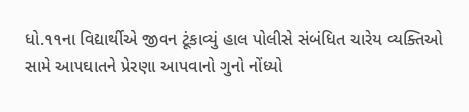ધો.૧૧ના વિદ્યાર્થીએ જીવન ટૂંકાવ્યું હાલ પોલીસે સંબંધિત ચારેય વ્યક્તિઓ સામે આપઘાતને પ્રેરણા આપવાનો ગુનો નોંધ્યો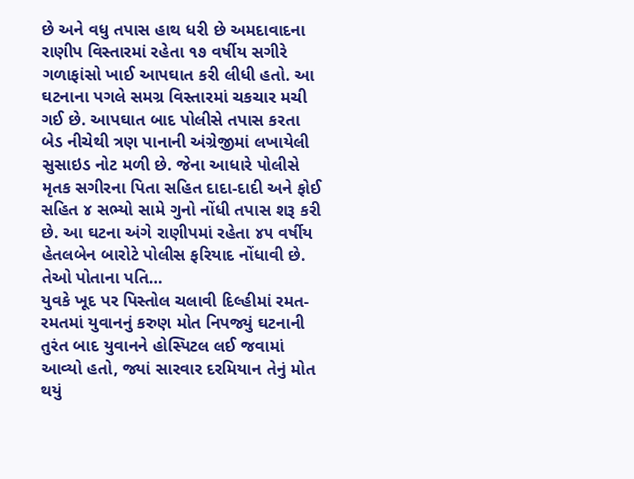છે અને વધુ તપાસ હાથ ધરી છે અમદાવાદના રાણીપ વિસ્તારમાં રહેતા ૧૭ વર્ષીય સગીરે ગળાફાંસો ખાઈ આપઘાત કરી લીધી હતો. આ ઘટનાના પગલે સમગ્ર વિસ્તારમાં ચકચાર મચી ગઈ છે. આપઘાત બાદ પોલીસે તપાસ કરતા બેડ નીચેથી ત્રણ પાનાની અંગ્રેજીમાં લખાયેલી સુસાઇડ નોટ મળી છે. જેના આધારે પોલીસે મૃતક સગીરના પિતા સહિત દાદા-દાદી અને ફોઈ સહિત ૪ સભ્યો સામે ગુનો નોંધી તપાસ શરૂ કરી છે. આ ઘટના અંગે રાણીપમાં રહેતા ૪૫ વર્ષીય હેતલબેન બારોટે પોલીસ ફરિયાદ નોંધાવી છે. તેઓ પોતાના પતિ…
યુવકે ખૂદ પર પિસ્તોલ ચલાવી દિલ્હીમાં રમત-રમતમાં યુવાનનું કરુણ મોત નિપજ્યું ઘટનાની તુરંત બાદ યુવાનને હોસ્પિટલ લઈ જવામાં આવ્યો હતો, જ્યાં સારવાર દરમિયાન તેનું મોત થયું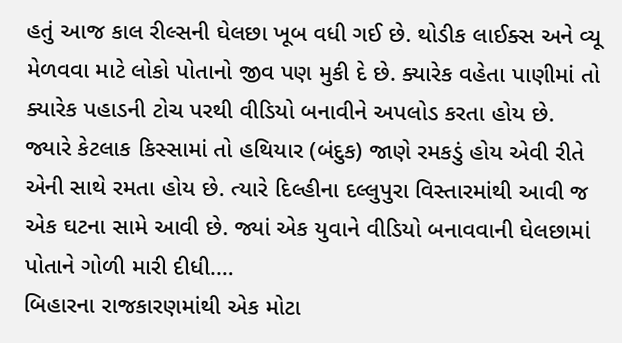હતું આજ કાલ રીલ્સની ઘેલછા ખૂબ વધી ગઈ છે. થોડીક લાઈક્સ અને વ્યૂ મેળવવા માટે લોકો પોતાનો જીવ પણ મુકી દે છે. ક્યારેક વહેતા પાણીમાં તો ક્યારેક પહાડની ટોચ પરથી વીડિયો બનાવીને અપલોડ કરતા હોય છે. જ્યારે કેટલાક કિસ્સામાં તો હથિયાર (બંદુક) જાણે રમકડું હોય એવી રીતે એની સાથે રમતા હોય છે. ત્યારે દિલ્હીના દલ્લુપુરા વિસ્તારમાંથી આવી જ એક ઘટના સામે આવી છે. જ્યાં એક યુવાને વીડિયો બનાવવાની ઘેલછામાં પોતાને ગોળી મારી દીધી.…
બિહારના રાજકારણમાંથી એક મોટા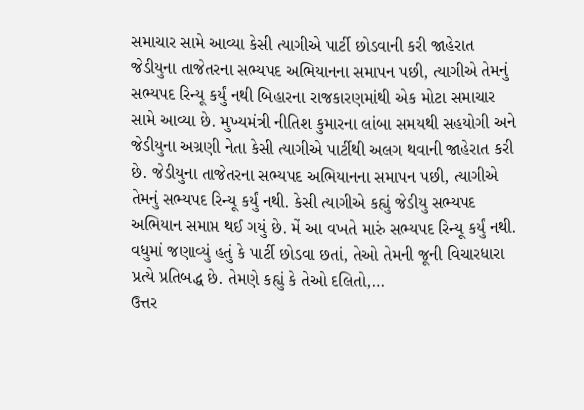સમાચાર સામે આવ્યા કેસી ત્યાગીએ પાર્ટી છોડવાની કરી જાહેરાત જેડીયુના તાજેતરના સભ્યપદ અભિયાનના સમાપન પછી, ત્યાગીએ તેમનું સભ્યપદ રિન્યૂ કર્યું નથી બિહારના રાજકારણમાંથી એક મોટા સમાચાર સામે આવ્યા છે. મુખ્યમંત્રી નીતિશ કુમારના લાંબા સમયથી સહયોગી અને જેડીયુના અગ્રણી નેતા કેસી ત્યાગીએ પાર્ટીથી અલગ થવાની જાહેરાત કરી છે. જેડીયુના તાજેતરના સભ્યપદ અભિયાનના સમાપન પછી, ત્યાગીએ તેમનું સભ્યપદ રિન્યૂ કર્યું નથી. કેસી ત્યાગીએ કહ્યું જેડીયુ સભ્યપદ અભિયાન સમાપ્ત થઈ ગયું છે. મેં આ વખતે મારું સભ્યપદ રિન્યૂ કર્યું નથી. વધુમાં જણાવ્યું હતું કે પાર્ટી છોડવા છતાં, તેઓ તેમની જૂની વિચારધારા પ્રત્યે પ્રતિબદ્ધ છે. તેમણે કહ્યું કે તેઓ દલિતો,…
ઉત્તર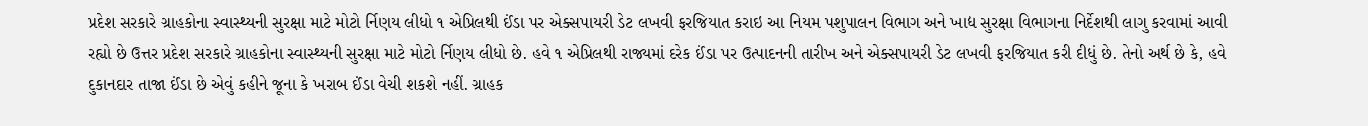પ્રદેશ સરકારે ગ્રાહકોના સ્વાસ્થ્યની સુરક્ષા માટે મોટો ર્નિણય લીધો ૧ એપ્રિલથી ઈંડા પર એક્સપાયરી ડેટ લખવી ફરજિયાત કરાઇ આ નિયમ પશુપાલન વિભાગ અને ખાદ્ય સુરક્ષા વિભાગના નિર્દેશથી લાગુ કરવામાં આવી રહ્યો છે ઉત્તર પ્રદેશ સરકારે ગ્રાહકોના સ્વાસ્થ્યની સુરક્ષા માટે મોટો ર્નિણય લીધો છે. હવે ૧ એપ્રિલથી રાજ્યમાં દરેક ઈંડા પર ઉત્પાદનની તારીખ અને એક્સપાયરી ડેટ લખવી ફરજિયાત કરી દીધું છે. તેનો અર્થ છે કે, હવે દુકાનદાર તાજા ઈંડા છે એવું કહીને જૂના કે ખરાબ ઈંડા વેચી શકશે નહીં. ગ્રાહક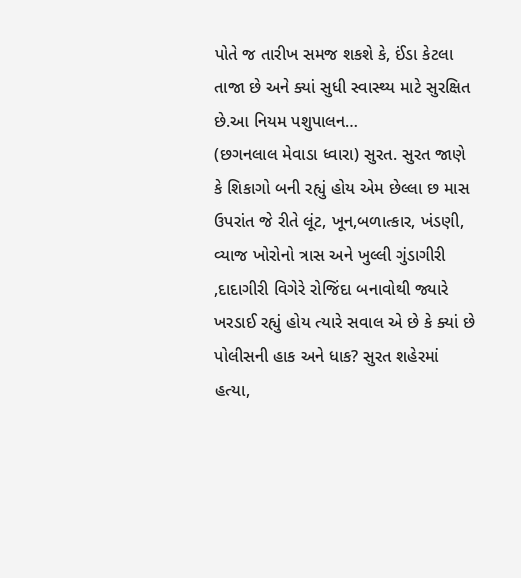પોતે જ તારીખ સમજ શકશે કે, ઈંડા કેટલા તાજા છે અને ક્યાં સુધી સ્વાસ્થ્ય માટે સુરક્ષિત છે.આ નિયમ પશુપાલન…
(છગનલાલ મેવાડા ધ્વારા) સુરત. સુરત જાણે કે શિકાગો બની રહ્યું હોય એમ છેલ્લા છ માસ ઉપરાંત જે રીતે લૂંટ, ખૂન,બળાત્કાર, ખંડણી, વ્યાજ ખોરોનો ત્રાસ અને ખુલ્લી ગુંડાગીરી ,દાદાગીરી વિગેરે રોજિંદા બનાવોથી જ્યારે ખરડાઈ રહ્યું હોય ત્યારે સવાલ એ છે કે ક્યાં છે પોલીસની હાક અને ધાક? સુરત શહેરમાં હત્યા,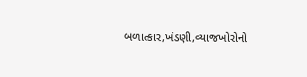બળાત્કાર,ખંડણી,વ્યાજખોરોનો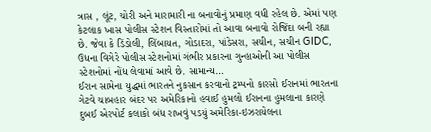ત્રાસ , લૂંટ, ચોરી અને મારામારી ના બનાવોનું પ્રમાણ વધી રહેલ છે. એમાં પણ કેટલાક ખાસ પોલીસ સ્ટેશન વિસ્તારોમાં તો આવા બનાવો રોજિંદા બની રહ્યા છે. જેવા કે ડિંડોલી, લિંબાયત, ગોડાદરા, પાંડેસરા, સચીન, સચીન GIDC, ઉધના વિગેરે પોલીસ સ્ટેશનોમાં ગંભીર પ્રકારના ગુન્હાઓની આ પોલીસ સ્ટેશનોમાં નોંધ લેવામાં આવે છે. સામાન્ય…
ઈરાન સામેના યુદ્ધમાં ભારતને નુકસાન કરવાનો ટ્રમ્પનો કારસો ઈરાનમાં ભારતના ગેટવે ચાબહાર બંદર પર અમેરિકાનો હવાઈ હુમલો ઈરાનના હુમલાના કારણે દુબઈ એરપોર્ટ કલાકો બંધ રાખવું પડયું અમેરિકા-ઇઝરાયેલના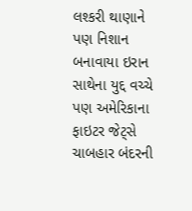લશ્કરી થાણાને પણ નિશાન બનાવાયા ઇરાન સાથેના યુદ્દ વચ્ચે પણ અમેરિકાના ફાઇટર જેટ્સે ચાબહાર બંદરની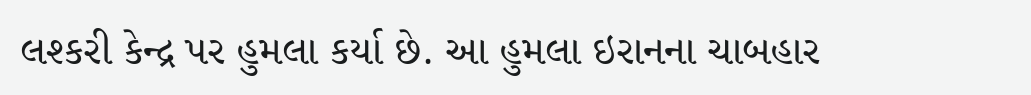લશ્કરી કેન્દ્ર પર હુમલા કર્યા છે. આ હુમલા ઇરાનના ચાબહાર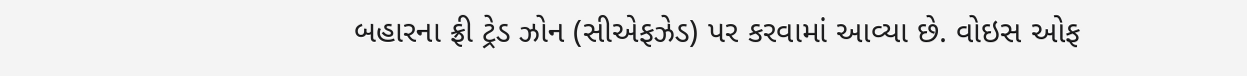બહારના ફ્રી ટ્રેડ ઝોન (સીએફઝેડ) પર કરવામાં આવ્યા છે. વોઇસ ઓફ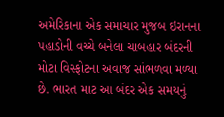અમેરિકાના એક સમાચાર મુજબ ઇરાનના પહાડોની વચ્ચે બનેલા ચાબહાર બંદરની મોટા વિસ્ફોટના અવાજ સાંભળવા મળ્યા છે. ભારત માટ આ બંદર એક સમયનું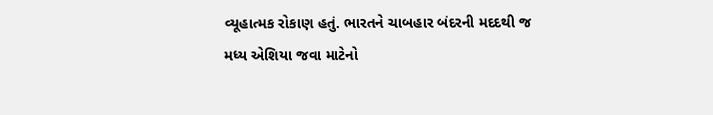વ્યૂહાત્મક રોકાણ હતું. ભારતને ચાબહાર બંદરની મદદથી જ મધ્ય એશિયા જવા માટેનો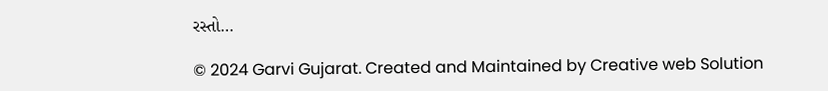રસ્તો…

© 2024 Garvi Gujarat. Created and Maintained by Creative web Solution